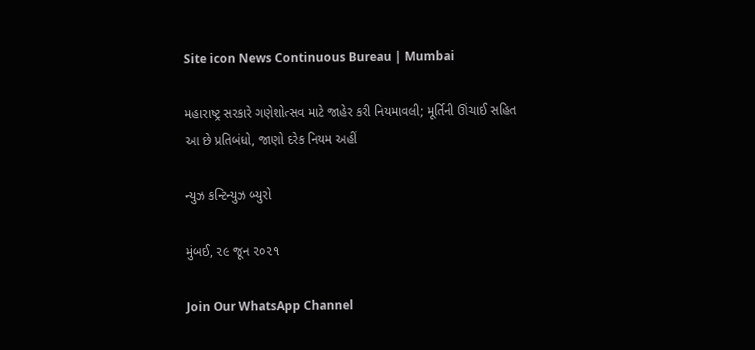Site icon News Continuous Bureau | Mumbai

મહારાષ્ટ્ર સરકારે ગણેશોત્સવ માટે જાહેર કરી નિયમાવલી; મૂર્તિની ઊંચાઈ સહિત આ છે પ્રતિબંધો, જાણો દરેક નિયમ અહીં

ન્યુઝ કન્ટિન્યુઝ બ્યુરો

મુંબઈ, ૨૯ જૂન ૨૦૨૧

Join Our WhatsApp Channel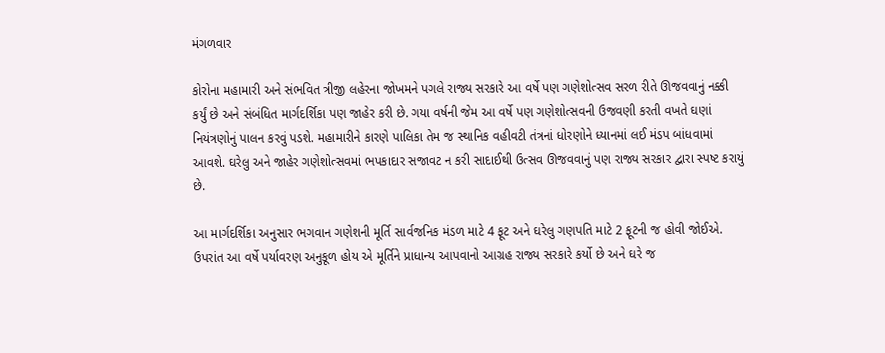મંગળવાર

કોરોના મહામારી અને સંભવિત ત્રીજી લહેરના જોખમને પગલે રાજ્ય સરકારે આ વર્ષે પણ ગણેશોત્સવ સરળ રીતે ઊજવવાનું નક્કી કર્યું છે અને સંબંધિત માર્ગદર્શિકા પણ જાહેર કરી છે. ગયા વર્ષની જેમ આ વર્ષે પણ ગણેશોત્સવની ઉજવણી કરતી વખતે ઘણાં નિયંત્રણોનું પાલન કરવું પડશે. મહામારીને કારણે પાલિકા તેમ જ સ્થાનિક વહીવટી તંત્રનાં ધોરણોને ધ્યાનમાં લઈ મંડપ બાંધવામાં આવશે. ઘરેલુ અને જાહેર ગણેશોત્સવમાં ભપકાદાર સજાવટ ન કરી સાદાઈથી ઉત્સવ ઊજવવાનું પણ રાજ્ય સરકાર દ્વારા સ્પષ્ટ કરાયું છે.

આ માર્ગદર્શિકા અનુસાર ભગવાન ગણેશની મૂર્તિ સાર્વજનિક મંડળ માટે 4 ફૂટ અને ઘરેલુ ગણપતિ માટે 2 ફૂટની જ હોવી જોઈએ. ઉપરાંત આ વર્ષે પર્યાવરણ અનુકૂળ હોય એ મૂર્તિને પ્રાધાન્ય આપવાનો આગ્રહ રાજ્ય સરકારે કર્યો છે અને ઘરે જ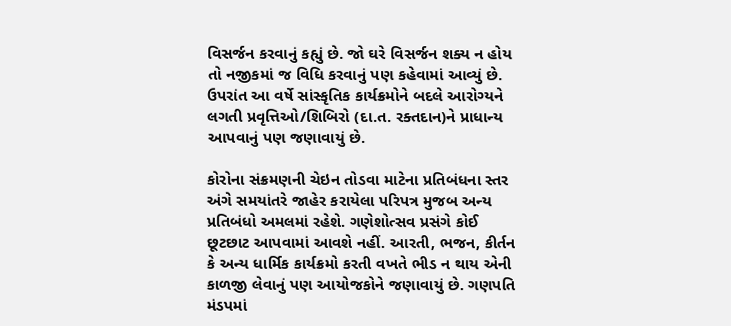વિસર્જન કરવાનું કહ્યું છે. જો ઘરે વિસર્જન શક્ય ન હોય તો નજીકમાં જ વિધિ કરવાનું પણ કહેવામાં આવ્યું છે. ઉપરાંત આ વર્ષે સાંસ્કૃતિક કાર્યક્રમોને બદલે આરોગ્યને લગતી પ્રવૃત્તિઓ/શિબિરો (દા.ત. રક્તદાન)ને પ્રાધાન્ય આપવાનું પણ જણાવાયું છે.

કોરોના સંક્રમણની ચેઇન તોડવા માટેના પ્રતિબંધના સ્તર અંગે સમયાંતરે જાહેર કરાયેલા પરિપત્ર મુજબ અન્ય પ્રતિબંધો અમલમાં રહેશે. ગણેશોત્સવ પ્રસંગે કોઈ છૂટછાટ આપવામાં આવશે નહીં. આરતી, ભજન, કીર્તન કે અન્ય ધાર્મિક કાર્યક્રમો કરતી વખતે ભીડ ન થાય એની કાળજી લેવાનું પણ આયોજકોને જણાવાયું છે. ગણપતિ મંડપમાં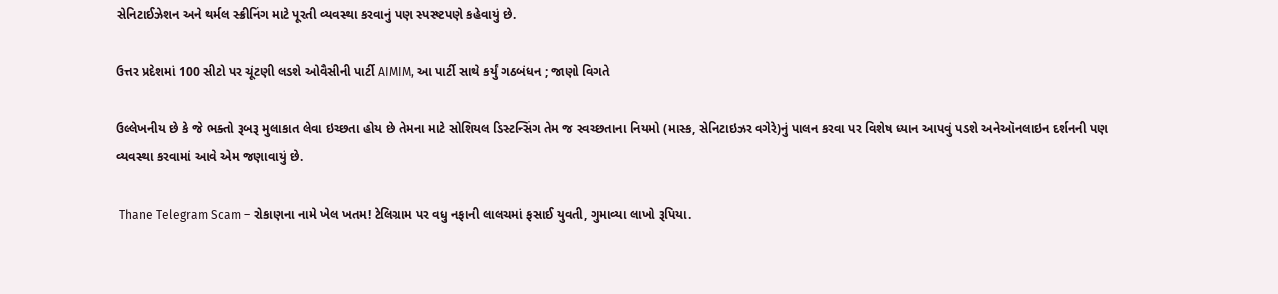સેનિટાઈઝેશન અને થર્મલ સ્ક્રીનિંગ માટે પૂરતી વ્યવસ્થા કરવાનું પણ સ્પસ્ષ્ટપણે કહેવાયું છે.

ઉત્તર પ્રદેશમાં 100 સીટો પર ચૂંટણી લડશે ઓવૈસીની પાર્ટી AIMIM, આ પાર્ટી સાથે કર્યું ગઠબંધન ; જાણો વિગતે

ઉલ્લેખનીય છે કે જે ભક્તો રૂબરૂ મુલાકાત લેવા ઇચ્છતા હોય છે તેમના માટે સોશિયલ ડિસ્ટન્સિંગ તેમ જ સ્વચ્છતાના નિયમો (માસ્ક, સેનિટાઇઝર વગેરે)નું પાલન કરવા પર વિશેષ ધ્યાન આપવું પડશે અનેઑનલાઇન દર્શનની પણ વ્યવસ્થા કરવામાં આવે એમ જણાવાયું છે.

 Thane Telegram Scam – રોકાણના નામે ખેલ ખતમ! ટેલિગ્રામ પર વધુ નફાની લાલચમાં ફસાઈ યુવતી, ગુમાવ્યા લાખો રૂપિયા.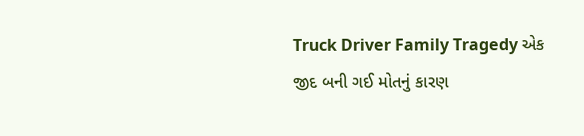Truck Driver Family Tragedy એક જીદ બની ગઈ મોતનું કારણ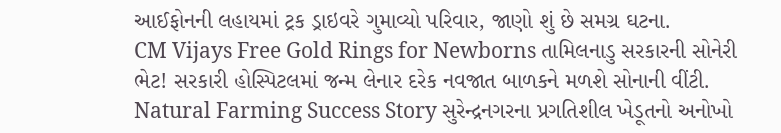આઈફોનની લહાયમાં ટ્રક ડ્રાઇવરે ગુમાવ્યો પરિવાર, જાણો શું છે સમગ્ર ઘટના.
CM Vijays Free Gold Rings for Newborns તામિલનાડુ સરકારની સોનેરી ભેટ! સરકારી હોસ્પિટલમાં જન્મ લેનાર દરેક નવજાત બાળકને મળશે સોનાની વીંટી.
Natural Farming Success Story સુરેન્દ્રનગરના પ્રગતિશીલ ખેડૂતનો અનોખો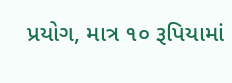પ્રયોગ, માત્ર ૧૦ રૂપિયામાં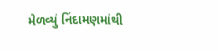મેળવ્યું નિંદામણમાંથી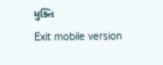મુક્તિ
Exit mobile version